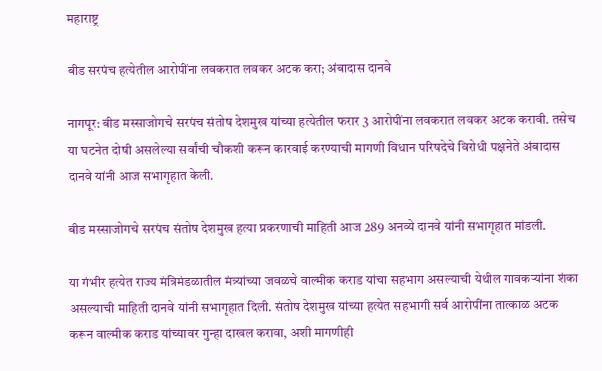महाराष्ट्र

बीड सरपंच हत्येतील आरोपींना लवकरात लवकर अटक करा; अंबादास दानवे

नागपूर: बीड मस्साजोगचे सरपंच संतोष देशमुख यांच्या हत्येतील फरार 3 आरोपींना लवकरात लवकर अटक करावी. तसेच या घटनेत दोषी असलेल्या सर्वांची चौकशी करून कारवाई करण्याची मागणी विधान परिषदेचे विरोधी पक्षनेते अंबादास दानवे यांनी आज सभागृहात केली.

बीड मस्साजोगचे सरपंच संतोष देशमुख हत्या प्रकरणाची माहिती आज 289 अनव्ये दानवे यांनी सभागृहात मांडली.

या गंभीर हत्येत राज्य मंत्रिमंडळातील मंत्र्यांच्या जवळचे वाल्मीक कराड यांचा सहभाग असल्याची येथील गावकऱ्यांना शंका असल्याची माहिती दानवे यांनी सभागृहात दिली. संतोष देशमुख यांच्या हत्येत सहभागी सर्व आरोपींना तात्काळ अटक करून वाल्मीक कराड यांच्यावर गुन्हा दाखल करावा, अशी मागणीही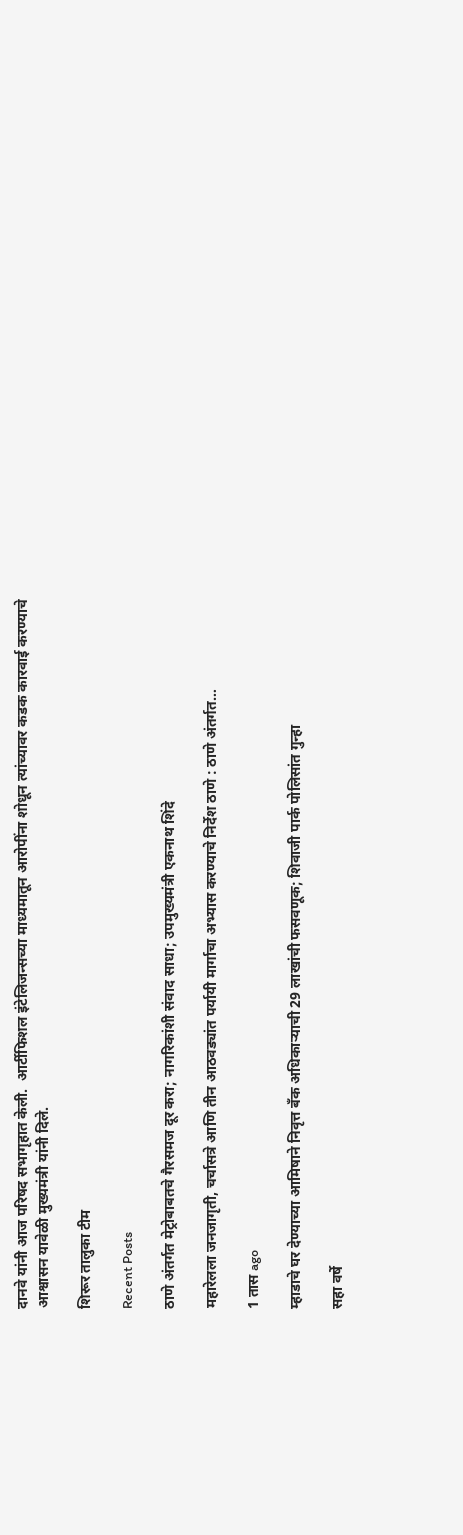दानवे यांनी आज परिषद सभागृहात केली.  आर्टीफिशल इंटेलिजन्सच्या माध्यमातून आरोपींना शोधून त्यांच्यावर कडक कारवाई करण्याचे आश्वासन यावेळी मुख्यमंत्री यांनी दिले.

शिरूर तालुका टीम

Recent Posts

ठाणे अंतर्गत मेट्रोबाबतचे गैरसमज दूर करा; नागरिकांशी संवाद साधा; उपमुख्यमंत्री एकनाथ शिंदे

महारेलला जनजागृती, चर्चासत्रे आणि तीन आठवड्यांत पर्यायी मार्गाचा अभ्यास करण्याचे निर्देश ठाणे : ठाणे अंतर्गत…

1 तास ago

म्हाडाचे घर देण्याच्या आमिषाने निवृत्त बँक अधिकाऱ्याची 29 लाखांची फसवणूक; शिवाजी पार्क पोलिसांत गुन्हा

सहा वर्षे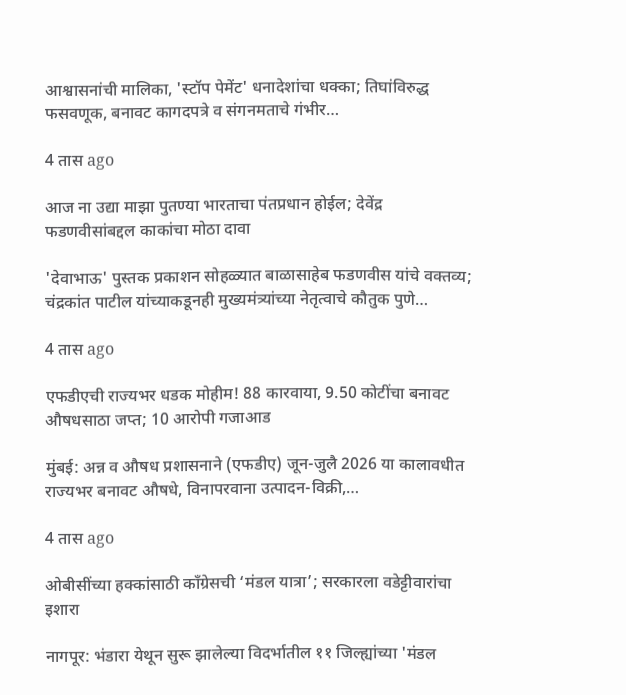आश्वासनांची मालिका, 'स्टॉप पेमेंट' धनादेशांचा धक्का; तिघांविरुद्ध फसवणूक, बनावट कागदपत्रे व संगनमताचे गंभीर…

4 तास ago

आज ना उद्या माझा पुतण्या भारताचा पंतप्रधान होईल; देवेंद्र फडणवीसांबद्दल काकांचा मोठा दावा

'देवाभाऊ' पुस्तक प्रकाशन सोहळ्यात बाळासाहेब फडणवीस यांचे वक्तव्य; चंद्रकांत पाटील यांच्याकडूनही मुख्यमंत्र्यांच्या नेतृत्वाचे कौतुक पुणे…

4 तास ago

एफडीएची राज्यभर धडक मोहीम! 88 कारवाया, 9.50 कोटींचा बनावट औषधसाठा जप्त; 10 आरोपी गजाआड

मुंबई: अन्न व औषध प्रशासनाने (एफडीए) जून-जुलै 2026 या कालावधीत राज्यभर बनावट औषधे, विनापरवाना उत्पादन-विक्री,…

4 तास ago

ओबीसींच्या हक्कांसाठी काँग्रेसची ‘मंडल यात्रा’; सरकारला वडेट्टीवारांचा इशारा

नागपूर: भंडारा येथून सुरू झालेल्या विदर्भातील ११ जिल्ह्यांच्या 'मंडल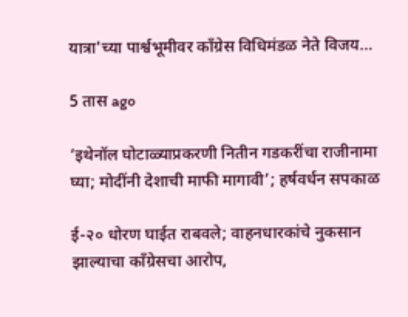यात्रा'च्या पार्श्वभूमीवर काँग्रेस विधिमंडळ नेते विजय…

5 तास ago

‘इथेनॉल घोटाळ्याप्रकरणी नितीन गडकरींचा राजीनामा घ्या; मोदींनी देशाची माफी मागावी’; हर्षवर्धन सपकाळ

ई-२० धोरण घाईत राबवले; वाहनधारकांचे नुकसान झाल्याचा काँग्रेसचा आरोप,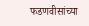फडणवीसांच्या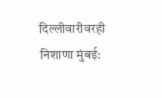दिल्लीवारीवरही निशाणा मुंबई: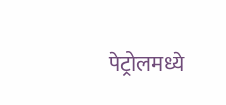पेट्रोलमध्ये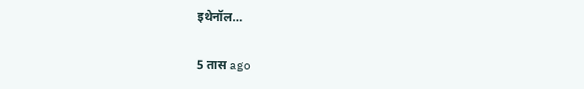इथेनॉल…

5 तास ago